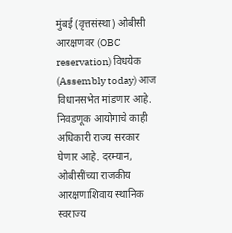मुंबई (वृत्तसंस्था) ओबीसी आरक्षणवर (OBC reservation) विधयेक (Assembly today) आज विधानसभेत मांडणार आहे. निवडणूक आयोगाचे काही अधिकारी राज्य सरकार घेणार आहे. दरम्यान, ओबीसींच्या राजकीय आरक्षणाशिवाय स्थानिक स्वराज्य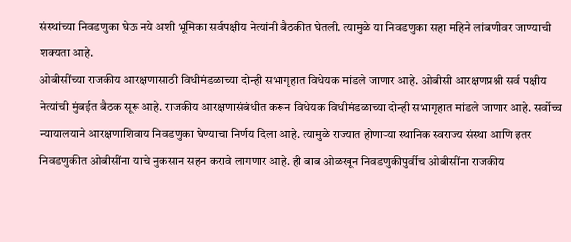संस्थांच्या निवडणुका घेऊ नये अशी भूमिका सर्वपक्षीय नेत्यांनी बैठकीत घेतली. त्यामुळे या निवडणुका सहा महिने लांबणीवर जाण्याची शक्यता आहे.
ओबीसींच्या राजकीय आरक्षणासाठी विधीमंडळाच्या दोन्ही सभागृहात विधेयक मांडले जाणार आहे. ओबीसी आरक्षणप्रश्नी सर्व पक्षीय नेत्यांची मुंबईत बैठक सूरू आहे. राजकीय आरक्षणासंबंधीत करून विधेयक विधीमंडळाच्या दोन्ही सभागृहात मांडले जाणार आहे. सर्वोच्च न्यायालयाने आरक्षणाशिवाय निवडणुका घेण्याचा निर्णय दिला आहे. त्यामुळे राज्यात होणाऱ्या स्थानिक स्वराज्य संस्था आणि इतर निवडणुकीत ओबीसींना याचे नुकसान सहन करावे लागणार आहे. ही बाब ओळखून निवडणुकीपुर्वीच ओबीसींना राजकीय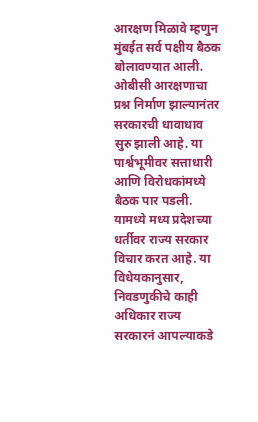आरक्षण मिळावे म्हणुन मुंबईत सर्व पक्षीय बैठक बोलावण्यात आली.
ओबीसी आरक्षणाचा प्रश्न निर्माण झाल्यानंतर सरकारची धावाधाव सुरु झाली आहे. या पार्श्वभूमीवर सत्ताधारी आणि विरोधकांमध्ये बैठक पार पडली. यामध्ये मध्य प्रदेशच्या धर्तीवर राज्य सरकार विचार करत आहे. या विधेयकानुसार, निवडणुकीचे काही अधिकार राज्य सरकारनं आपल्याकडे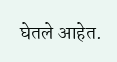घेतले आहेत.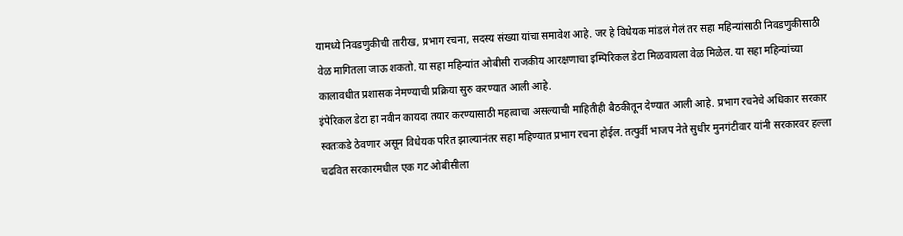यामध्ये निवडणुकीची तारीख, प्रभाग रचना, सदस्य संख्या यांचा समावेश आहे. जर हे विधेयक मांडलं गेलं तर सहा महिन्यांसाठी निवडणुकीसाठी वेळ मागितला जाऊ शकतो. या सहा महिन्यांत ओबीसी राजकीय आरक्षणाचा इम्पिरिकल डेटा मिळवायला वेळ मिळेल. या सहा महिन्यांच्या कालावधीत प्रशासक नेमण्याची प्रक्रिया सुरु करण्यात आली आहे.
इंपेरिकल डेटा हा नवीन कायदा तयार करण्यासाठी महत्वाचा असल्याची माहितीही बैठकीतून देण्यात आली आहे. प्रभाग रचनेचे अधिकार सरकार स्वतःकडे ठेवणार असून विधेयक परित झाल्यानंतर सहा महिण्यात प्रभाग रचना होईल. तत्पुर्वी भाजप नेते सुधीर मुनगंटीवार यांनी सरकारवर हल्ला चढवित सरकारमधील एक गट ओबीसीला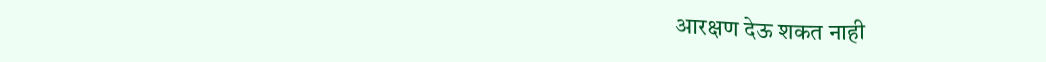आरक्षण देऊ शकत नाही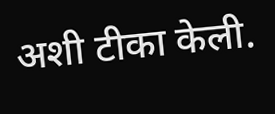अशी टीका केली.